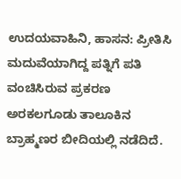ಉದಯವಾಹಿನಿ, ಹಾಸನ: ಪ್ರೀತಿಸಿ ಮದುವೆಯಾಗಿದ್ದ ಪತ್ನಿಗೆ ಪತಿ ವಂಚಿಸಿರುವ ಪ್ರಕರಣ ಅರಕಲಗೂಡು ತಾಲೂಕಿನ ಬ್ರಾಹ್ಮಣರ ಬೀದಿಯಲ್ಲಿ ನಡೆದಿದೆ.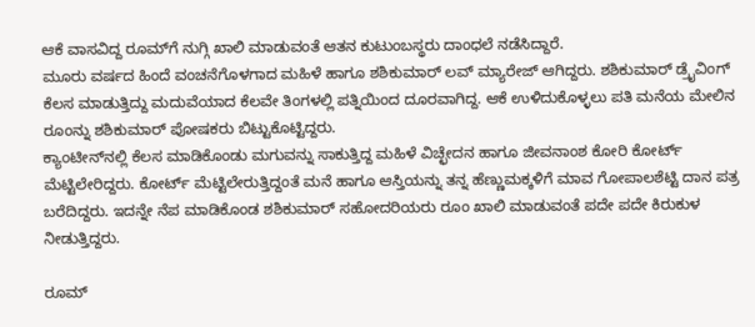ಆಕೆ ವಾಸವಿದ್ದ ರೂಮ್‌ಗೆ ನುಗ್ಗಿ ಖಾಲಿ ಮಾಡುವಂತೆ ಆತನ ಕುಟುಂಬಸ್ಥರು ದಾಂಧಲೆ ನಡೆಸಿದ್ದಾರೆ.
ಮೂರು ವರ್ಷದ ಹಿಂದೆ ವಂಚನೆಗೊಳಗಾದ ಮಹಿಳೆ ಹಾಗೂ ಶಶಿಕುಮಾರ್ ಲವ್ ಮ್ಯಾರೇಜ್ ಆಗಿದ್ದರು. ಶಶಿಕುಮಾರ್ ಡ್ರೈವಿಂಗ್ ಕೆಲಸ ಮಾಡುತ್ತಿದ್ದು ಮದುವೆಯಾದ ಕೆಲವೇ ತಿಂಗಳಲ್ಲಿ ಪತ್ನಿಯಿಂದ ದೂರವಾಗಿದ್ದ. ಆಕೆ ಉಳಿದುಕೊಳ್ಳಲು ಪತಿ ಮನೆಯ ಮೇಲಿನ ರೂಂನ್ನು ಶಶಿಕುಮಾರ್ ಪೋಷಕರು ಬಿಟ್ಟುಕೊಟ್ಟಿದ್ದರು.
ಕ್ಯಾಂಟೀನ್‌ನಲ್ಲಿ ಕೆಲಸ ಮಾಡಿಕೊಂಡು ಮಗುವನ್ನು ಸಾಕುತ್ತಿದ್ದ ಮಹಿಳೆ ವಿಚ್ಛೇದನ ಹಾಗೂ ಜೀವನಾಂಶ ಕೋರಿ ಕೋರ್ಟ್ ಮೆಟ್ಟಿಲೇರಿದ್ದರು. ಕೋರ್ಟ್ ಮೆಟ್ಟಿಲೇರುತ್ತಿದ್ದಂತೆ ಮನೆ ಹಾಗೂ ಆಸ್ತಿಯನ್ನು ತನ್ನ ಹೆಣ್ಣುಮಕ್ಕಳಿಗೆ ಮಾವ ಗೋಪಾಲಶೆಟ್ಟಿ ದಾನ ಪತ್ರ ಬರೆದಿದ್ದರು. ಇದನ್ನೇ ನೆಪ ಮಾಡಿಕೊಂಡ ಶಶಿಕುಮಾರ್ ಸಹೋದರಿಯರು ರೂಂ ಖಾಲಿ ಮಾಡುವಂತೆ ಪದೇ ಪದೇ ಕಿರುಕುಳ ನೀಡುತ್ತಿದ್ದರು.

ರೂಮ್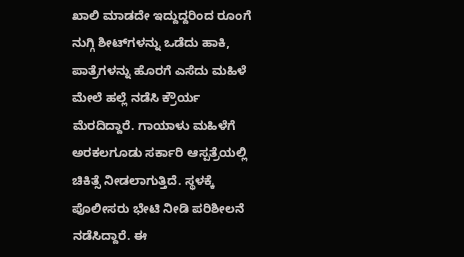ಖಾಲಿ ಮಾಡದೇ ಇದ್ದುದ್ದರಿಂದ ರೂಂಗೆ ನುಗ್ಗಿ ಶೀಟ್‌ಗಳನ್ನು ಒಡೆದು ಹಾಕಿ, ಪಾತ್ರೆಗಳನ್ನು ಹೊರಗೆ ಎಸೆದು ಮಹಿಳೆ ಮೇಲೆ ಹಲ್ಲೆ ನಡೆಸಿ ಕ್ರೌರ್ಯ ಮೆರದಿದ್ದಾರೆ. ಗಾಯಾಳು ಮಹಿಳೆಗೆ ಅರಕಲಗೂಡು ಸರ್ಕಾರಿ ಆಸ್ಪತ್ರೆಯಲ್ಲಿ ಚಿಕಿತ್ಸೆ ನೀಡಲಾಗುತ್ತಿದೆ. ಸ್ಥಳಕ್ಕೆ ಪೊಲೀಸರು ಭೇಟಿ ನೀಡಿ ಪರಿಶೀಲನೆ ನಡೆಸಿದ್ದಾರೆ. ಈ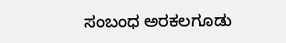ಸಂಬಂಧ ಅರಕಲಗೂಡು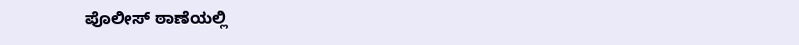ಪೊಲೀಸ್ ಠಾಣೆಯಲ್ಲಿ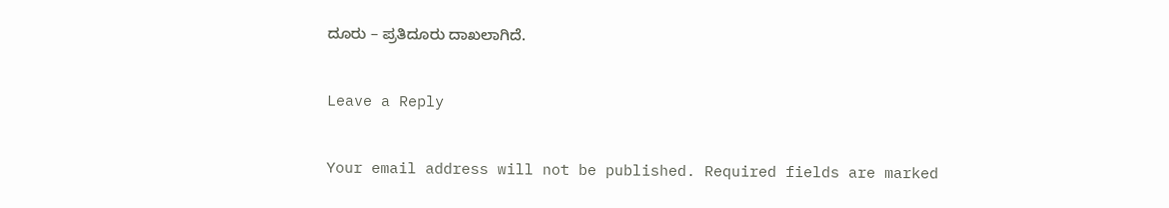ದೂರು – ಪ್ರತಿದೂರು ದಾಖಲಾಗಿದೆ.

Leave a Reply

Your email address will not be published. Required fields are marked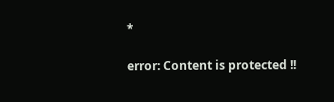*

error: Content is protected !!